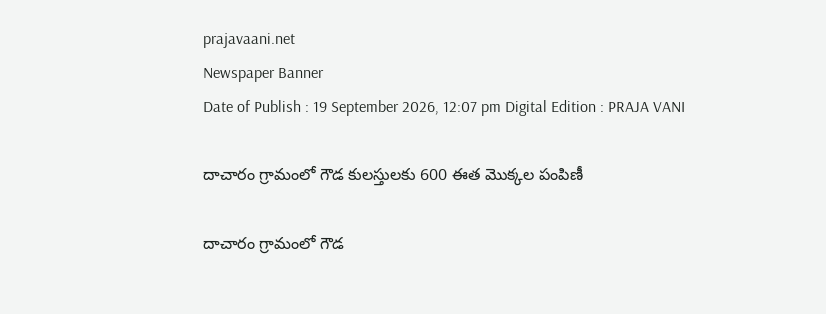prajavaani.net
Newspaper Banner
Date of Publish : 19 September 2026, 12:07 pm Digital Edition : PRAJA VANI

దాచారం గ్రామంలో గౌడ కులస్తులకు 600 ఈత మొక్కల పంపిణీ

దాచారం గ్రామంలో గౌడ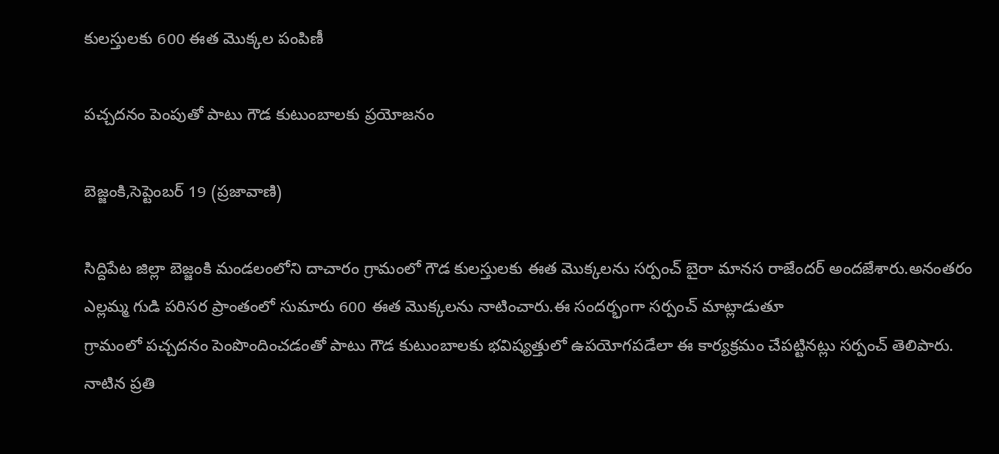కులస్తులకు 600 ఈత మొక్కల పంపిణీ

పచ్చదనం పెంపుతో పాటు గౌడ కుటుంబాలకు ప్రయోజనం

బెజ్జంకి,సెప్టెంబర్ 19 (ప్రజావాణి)

సిద్దిపేట జిల్లా బెజ్జంకి మండలంలోని దాచారం గ్రామంలో గౌడ కులస్తులకు ఈత మొక్కలను సర్పంచ్ బైరా మానస రాజేందర్ అందజేశారు.అనంతరం ఎల్లమ్మ గుడి పరిసర ప్రాంతంలో సుమారు 600 ఈత మొక్కలను నాటించారు.ఈ సందర్భంగా సర్పంచ్ మాట్లాడుతూ
గ్రామంలో పచ్చదనం పెంపొందించడంతో పాటు గౌడ కుటుంబాలకు భవిష్యత్తులో ఉపయోగపడేలా ఈ కార్యక్రమం చేపట్టినట్లు సర్పంచ్ తెలిపారు. నాటిన ప్రతి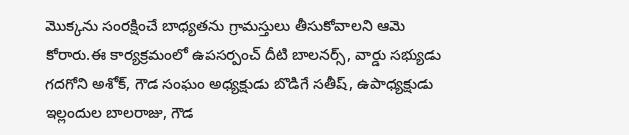మొక్కను సంరక్షించే బాధ్యతను గ్రామస్తులు తీసుకోవాలని ఆమె కోరారు.ఈ కార్యక్రమంలో ఉపసర్పంచ్ దీటి బాలనర్స్, వార్డు సభ్యుడు గదగోని అశోక్, గౌడ సంఘం అధ్యక్షుడు బొడిగే సతీష్, ఉపాధ్యక్షుడు ఇల్లందుల బాలరాజు, గౌడ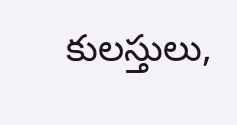కులస్తులు,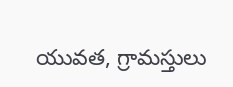యువత, గ్రామస్తులు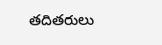తదితరులు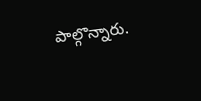పాల్గొన్నారు.